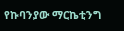የኩባንያው ማርኬቲንግ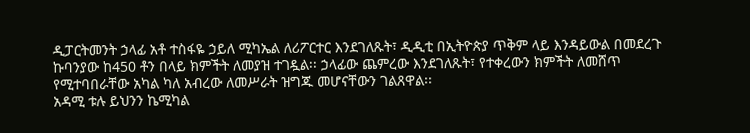ዲፓርትመንት ኃላፊ አቶ ተስፋዬ ኃይለ ሚካኤል ለሪፖርተር እንደገለጹት፣ ዲዲቲ በኢትዮጵያ ጥቅም ላይ እንዳይውል በመደረጉ ኩባንያው ከ450 ቶን በላይ ክምችት ለመያዝ ተገዷል፡፡ ኃላፊው ጨምረው እንደገለጹት፣ የተቀረውን ክምችት ለመሸጥ የሚተባበራቸው አካል ካለ አብረው ለመሥራት ዝግጁ መሆናቸውን ገልጸዋል፡፡
አዳሚ ቱሉ ይህንን ኬሚካል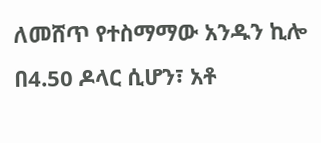ለመሸጥ የተስማማው አንዱን ኪሎ በ4.50 ዶላር ሲሆን፣ አቶ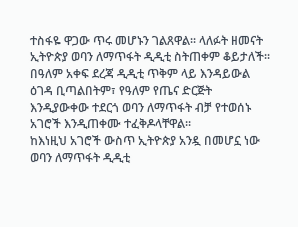ተስፋዬ ዋጋው ጥሩ መሆኑን ገልጸዋል፡፡ ላለፉት ዘመናት ኢትዮጵያ ወባን ለማጥፋት ዲዲቲ ስትጠቀም ቆይታለች፡፡ በዓለም አቀፍ ደረጃ ዲዲቲ ጥቅም ላይ እንዳይውል ዕገዳ ቢጣልበትም፣ የዓለም የጤና ድርጅት እንዲያውቀው ተደርጎ ወባን ለማጥፋት ብቻ የተወሰኑ አገሮች እንዲጠቀሙ ተፈቅዶላቸዋል፡፡
ከእነዚህ አገሮች ውስጥ ኢትዮጵያ አንዷ በመሆኗ ነው ወባን ለማጥፋት ዲዲቲ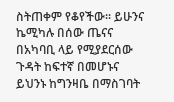ስትጠቀም የቆየችው፡፡ ይሁንና ኬሚካሉ በሰው ጤናና በአካባቢ ላይ የሚያደርሰው ጉዳት ከፍተኛ በመሆኑና ይህንኑ ከግንዛቤ በማስገባት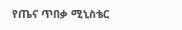የጤና ጥበቃ ሚኒስቴር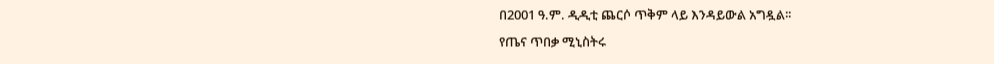በ2001 ዓ.ም. ዲዲቲ ጨርሶ ጥቅም ላይ እንዳይውል አግዷል፡፡
የጤና ጥበቃ ሚኒስትሩ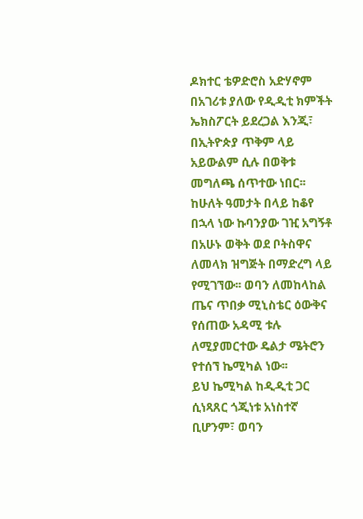ዶክተር ቴዎድሮስ አድሃኖም በአገሪቱ ያለው የዲዲቲ ክምችት ኤክስፖርት ይደረጋል እንጂ፣ በኢትዮጵያ ጥቅም ላይ አይውልም ሲሉ በወቅቱ መግለጫ ሰጥተው ነበር፡፡
ከሁለት ዓመታት በላይ ከቆየ በኋላ ነው ኩባንያው ገዢ አግኝቶ በአሁኑ ወቅት ወደ ቦትስዋና ለመላክ ዝግጅት በማድረግ ላይ የሚገኘው፡፡ ወባን ለመከላከል ጤና ጥበቃ ሚኒስቴር ዕውቅና የሰጠው አዳሚ ቱሉ ለሚያመርተው ዴልታ ሜትሮን የተሰኘ ኬሚካል ነው፡፡
ይህ ኬሚካል ከዲዲቲ ጋር ሲነጻጸር ጎጂነቱ አነስተኛ ቢሆንም፣ ወባን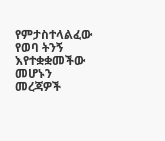የምታስተላልፈው የወባ ትንኝ እየተቋቋመችው መሆኑን መረጃዎች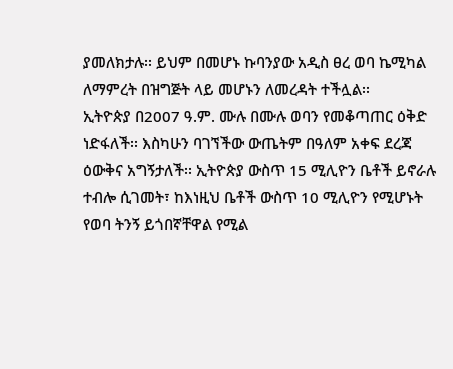ያመለክታሉ፡፡ ይህም በመሆኑ ኩባንያው አዲስ ፀረ ወባ ኬሚካል ለማምረት በዝግጅት ላይ መሆኑን ለመረዳት ተችሏል፡፡
ኢትዮጵያ በ2007 ዓ.ም. ሙሉ በሙሉ ወባን የመቆጣጠር ዕቅድ ነድፋለች፡፡ እስካሁን ባገኘችው ውጤትም በዓለም አቀፍ ደረጃ ዕውቅና አግኝታለች፡፡ ኢትዮጵያ ውስጥ 15 ሚሊዮን ቤቶች ይኖራሉ ተብሎ ሲገመት፣ ከእነዚህ ቤቶች ውስጥ 10 ሚሊዮን የሚሆኑት የወባ ትንኝ ይጎበኛቸዋል የሚል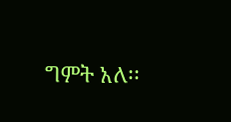ግምት አለ፡፡